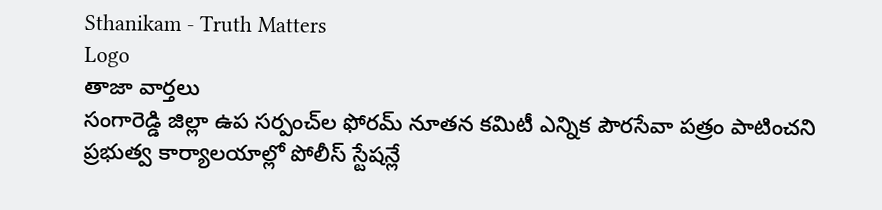Sthanikam - Truth Matters
Logo
తాజా వార్తలు
సంగారెడ్డి జిల్లా ఉప సర్పంచ్‌ల ఫోరమ్ నూతన కమిటీ ఎన్నిక పౌరసేవా పత్రం పాటించని ప్రభుత్వ కార్యాలయాల్లో పోలీస్ స్టేషన్లే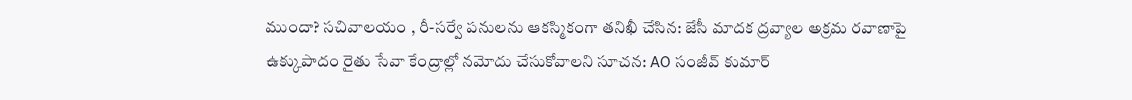ముందా? సచివాలయం , రీ-సర్వే పనులను ఆకస్మికంగా తనిఖీ చేసిన: జేసీ మాదక ద్రవ్యాల అక్రమ రవాణాపై ఉక్కుపాదం రైతు సేవా కేంద్రాల్లో నమోదు చేసుకోవాలని సూచన: AO సంజీవ్ కుమార్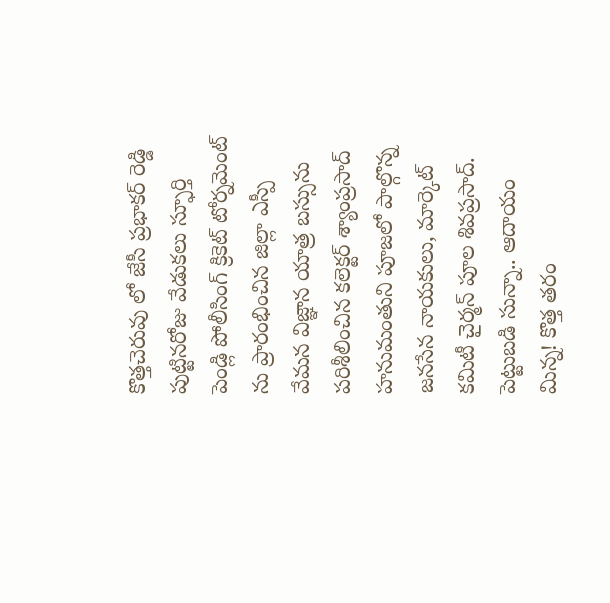కొత్తచెరువు లో జేసీ ప్రభాకర్ రెడ్డి పుట్టినరోజు వేడుకలు స్ఫూర్తి పెండ్లి పోలీసింగ్ క్రికెట్ టోర్నమెంట్ ను ప్రారంభించిన జిల్లా ఎస్పీ వేమన విజ్ఞాన యాత్ర బస్సును పరిశీలించిన కలెక్టర్ శ్యాంప్రసాద్ హనుమంతుని పూజలో పాల్గొన్న జనసేన నాయకులు, మార్కెట్ కమిటీ చైర్మన్ పూల శివప్రసాద్. పెట్టుబడి సున్నా.. ఆదాయం మిన్న! కొత్త తరం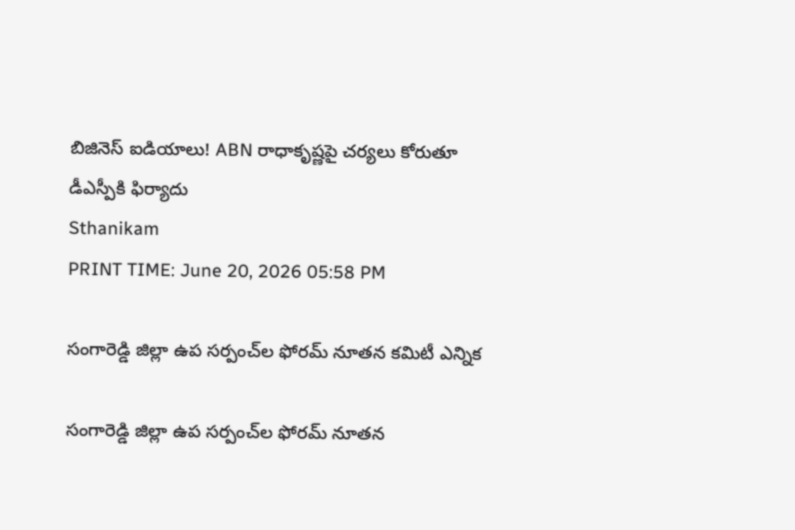బిజినెస్ ఐడియాలు! ABN రాధాకృష్ణపై చర్యలు కోరుతూ డీఎస్పీకి ఫిర్యాదు
Sthanikam
PRINT TIME: June 20, 2026 05:58 PM

సంగారెడ్డి జిల్లా ఉప సర్పంచ్‌ల ఫోరమ్ నూతన కమిటీ ఎన్నిక

సంగారెడ్డి జిల్లా ఉప సర్పంచ్‌ల ఫోరమ్ నూతన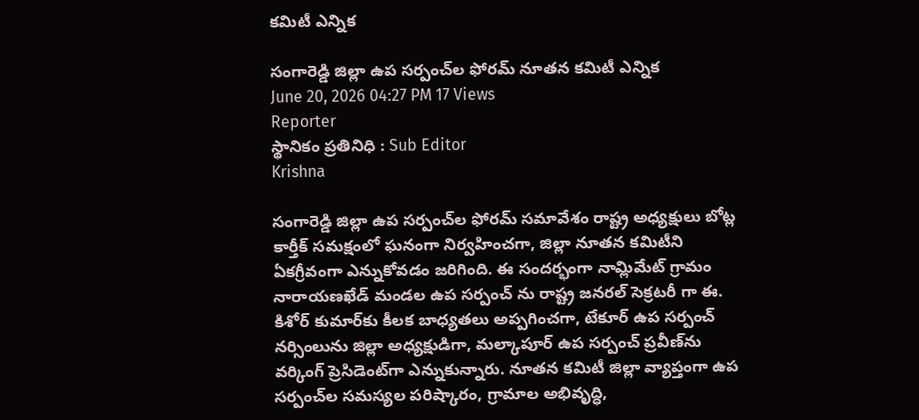కమిటీ ఎన్నిక

సంగారెడ్డి జిల్లా ఉప సర్పంచ్‌ల ఫోరమ్ నూతన కమిటీ ఎన్నిక
June 20, 2026 04:27 PM 17 Views
Reporter
స్థానికం ప్రతినిధి : Sub Editor
Krishna

సంగారెడ్డి జిల్లా ఉప సర్పంచ్‌ల ఫోరమ్ సమావేశం రాష్ట్ర అధ్యక్షులు బోట్ల కార్తీక్ సమక్షంలో ఘనంగా నిర్వహించగా, జిల్లా నూతన కమిటీని ఏకగ్రీవంగా ఎన్నుకోవడం జరిగింది. ఈ సందర్భంగా నామ్లిమేట్ గ్రామం నారాయణఖేడ్ మండల ఉప సర్పంచ్ ను రాష్ట్ర జనరల్ సెక్రటరీ గా ఈ. కిశోర్ కుమార్‌కు కీలక బాధ్యతలు అప్పగించగా, టేకూర్ ఉప సర్పంచ్ నర్సింలును జిల్లా అధ్యక్షుడిగా, మల్కాపూర్ ఉప సర్పంచ్ ప్రవీణ్‌ను వర్కింగ్ ప్రెసిడెంట్‌గా ఎన్నుకున్నారు. నూతన కమిటీ జిల్లా వ్యాప్తంగా ఉప సర్పంచ్‌ల సమస్యల పరిష్కారం, గ్రామాల అభివృద్ధి,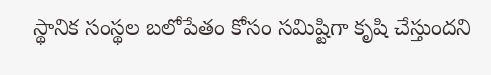స్థానిక సంస్థల బలోపేతం కోసం సమిష్టిగా కృషి చేస్తుందని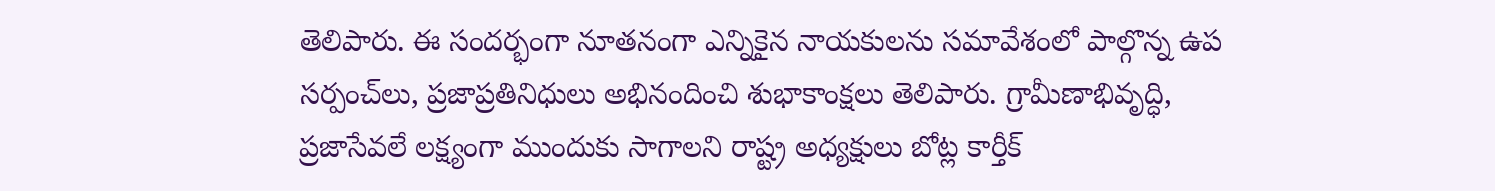తెలిపారు. ఈ సందర్భంగా నూతనంగా ఎన్నికైన నాయకులను సమావేశంలో పాల్గొన్న ఉప సర్పంచ్‌లు, ప్రజాప్రతినిధులు అభినందించి శుభాకాంక్షలు తెలిపారు. గ్రామీణాభివృద్ధి, ప్రజాసేవలే లక్ష్యంగా ముందుకు సాగాలని రాష్ట్ర అధ్యక్షులు బోట్ల కార్తీక్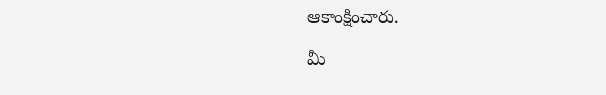ఆకాంక్షించారు.

మీ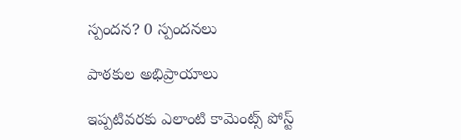స్పందన? 0 స్పందనలు

పాఠకుల అభిప్రాయాలు

ఇప్పటివరకు ఎలాంటి కామెంట్స్ పోస్ట్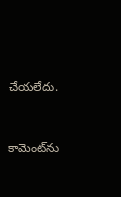చేయలేదు.


కామెంట్‌ను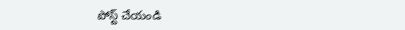పోస్ట్ చేయండి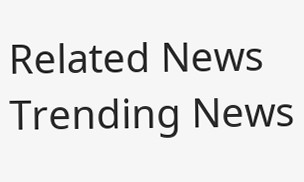Related News
Trending News